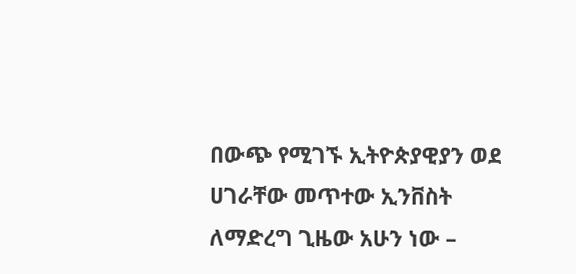በውጭ የሚገኙ ኢትዮጵያዊያን ወደ ሀገራቸው መጥተው ኢንቨስት ለማድረግ ጊዜው አሁን ነው –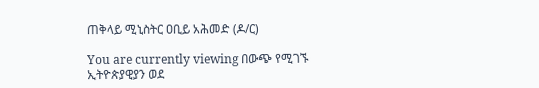ጠቅላይ ሚኒስትር ዐቢይ አሕመድ (ዶ/ር)

You are currently viewing በውጭ የሚገኙ ኢትዮጵያዊያን ወደ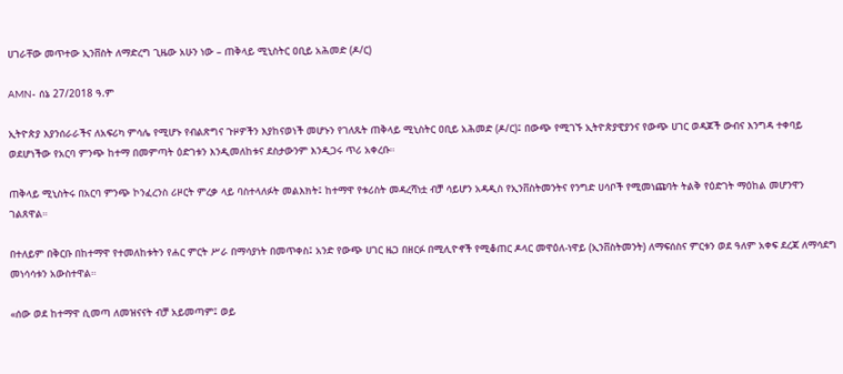ሀገራቸው መጥተው ኢንቨስት ለማድረግ ጊዜው አሁን ነው – ጠቅላይ ሚኒስትር ዐቢይ አሕመድ (ዶ/ር)

AMN- ሰኔ 27/2018 ዓ.ም

ኢትዮጵያ እያንሰራራችና ለአፍሪካ ምሳሌ የሚሆኑ የብልጽግና ጉዞዎችን እያከናወነች መሆኑን የገለጹት ጠቅላይ ሚኒስትር ዐቢይ አሕመድ (ዶ/ር)፤ በውጭ የሚገኙ ኢትዮጵያዊያንና የውጭ ሀገር ወዳጆች ውብና እንግዳ ተቀባይ ወደሆነችው የአርባ ምንጭ ከተማ በመምጣት ዕድገቱን እንዲመለከቱና ደስታውንም እንዲጋሩ ጥሪ አቀረቡ።

ጠቅላይ ሚኒስትሩ በአርባ ምንጭ ኮንፈረንስ ሪዞርት ምረቃ ላይ ባስተላለፉት መልእክት፤ ከተማዋ የቱሪስት መዳረሻነቷ ብቻ ሳይሆን አዳዲስ የኢንቨስትመንትና የንግድ ሀሳቦች የሚመነጩባት ትልቅ የዕድገት ማዕከል መሆንዋን ገልጸዋል።

በተለይም በቅርቡ በከተማዋ የተመለከቱትን የሐር ምርት ሥራ በማሳያነት በመጥቀስ፤ አንድ የውጭ ሀገር ዜጋ በዘርፉ በሚሊዮኖች የሚቆጠር ዶላር መዋዕለ-ነዋይ (ኢንቨስትመንት) ለማፍሰስና ምርቱን ወደ ዓለም አቀፍ ደረጃ ለማሳደግ መነሳሳቱን አውስተዋል።

«ሰው ወደ ከተማዋ ሲመጣ ለመዝናናት ብቻ አይመጣም፤ ወይ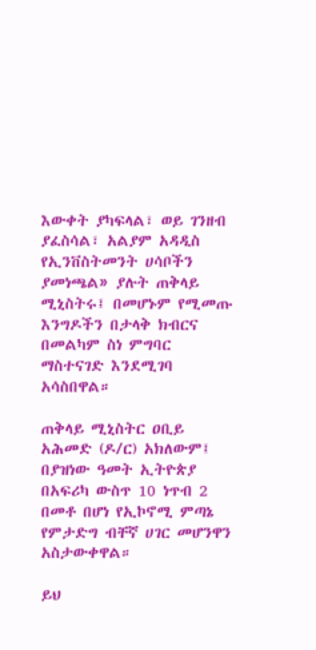እውቀት ያካፍላል፣ ወይ ገንዘብ ያፈስሳል፣ አልያም አዳዲስ የኢንቨስትመንት ሀሳቦችን ያመነጫል» ያሉት ጠቅላይ ሚኒስትሩ፤ በመሆኑም የሚመጡ እንግዶችን በታላቅ ክብርና በመልካም ስነ ምግባር ማስተናገድ እንደሚገባ አሳስበዋል።

ጠቅላይ ሚኒስትር ዐቢይ አሕመድ (ዶ/ር) አክለውም፤ በያዝነው ዓመት ኢትዮጵያ በአፍሪካ ውስጥ 10 ነጥብ 2 በመቶ በሆነ የኢኮኖሚ ምጣኔ የምታድግ ብቸኛ ሀገር መሆንዋን አስታውቀዋል።

ይህ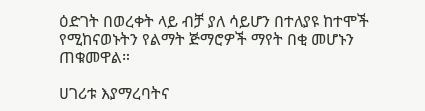ዕድገት በወረቀት ላይ ብቻ ያለ ሳይሆን በተለያዩ ከተሞች የሚከናወኑትን የልማት ጅማሮዎች ማየት በቂ መሆኑን ጠቁመዋል።

ሀገሪቱ እያማረባትና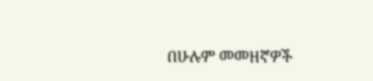በሁሉም መመዘኛዎች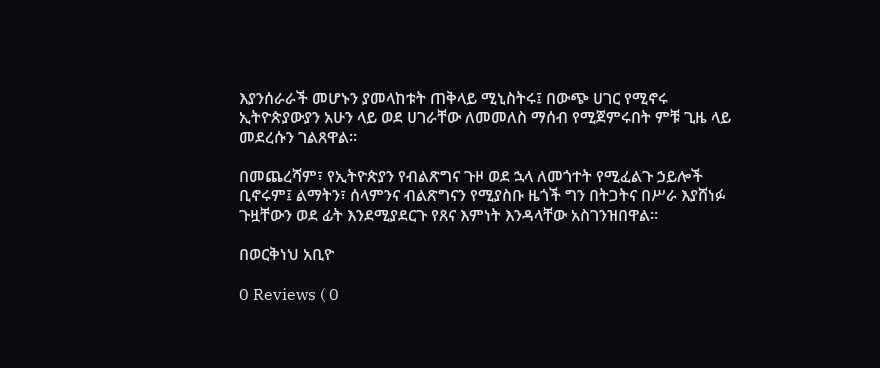እያንሰራራች መሆኑን ያመላከቱት ጠቅላይ ሚኒስትሩ፤ በውጭ ሀገር የሚኖሩ ኢትዮጵያውያን አሁን ላይ ወደ ሀገራቸው ለመመለስ ማሰብ የሚጀምሩበት ምቹ ጊዜ ላይ መደረሱን ገልጸዋል።

በመጨረሻም፣ የኢትዮጵያን የብልጽግና ጉዞ ወደ ኋላ ለመጎተት የሚፈልጉ ኃይሎች ቢኖሩም፤ ልማትን፣ ሰላምንና ብልጽግናን የሚያስቡ ዜጎች ግን በትጋትና በሥራ እያሸነፉ ጉዟቸውን ወደ ፊት እንደሚያደርጉ የጸና እምነት እንዳላቸው አስገንዝበዋል።

በወርቅነህ አቢዮ

0 Reviews ( 0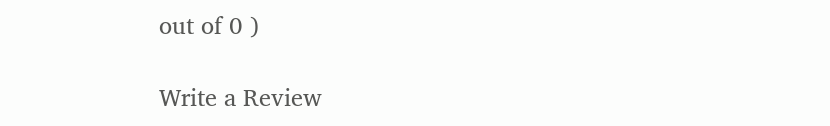out of 0 )

Write a Review